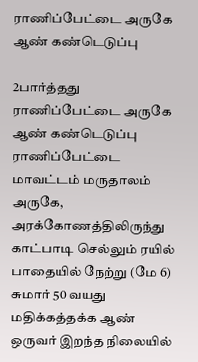ராணிப்பேட்டை அருகே ஆண் கண்டெடுப்பு

2பார்த்தது
ராணிப்பேட்டை அருகே ஆண் கண்டெடுப்பு
ராணிப்பேட்டை மாவட்டம் மருதாலம் அருகே, அரக்கோணத்திலிருந்து காட்பாடி செல்லும் ரயில் பாதையில் நேற்று (மே 6) சுமார் 50 வயது மதிக்கத்தக்க ஆண் ஒருவர் இறந்த நிலையில்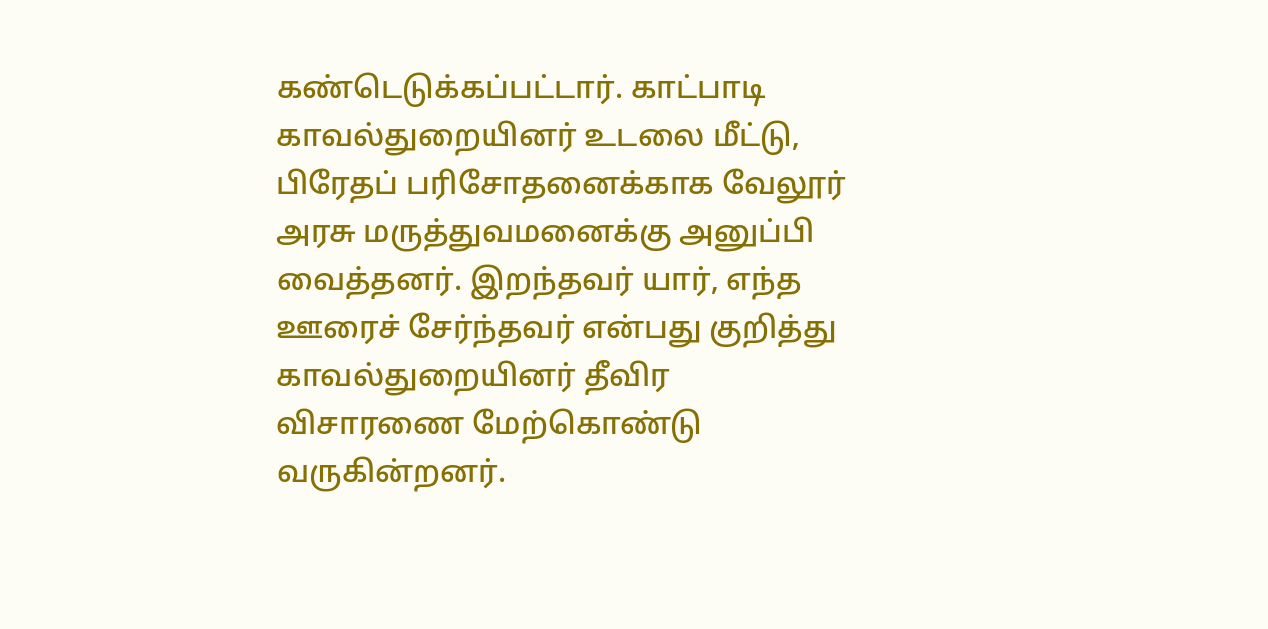கண்டெடுக்கப்பட்டார். காட்பாடி காவல்துறையினர் உடலை மீட்டு, பிரேதப் பரிசோதனைக்காக வேலூர் அரசு மருத்துவமனைக்கு அனுப்பி வைத்தனர். இறந்தவர் யார், எந்த ஊரைச் சேர்ந்தவர் என்பது குறித்து காவல்துறையினர் தீவிர விசாரணை மேற்கொண்டு வருகின்றனர்.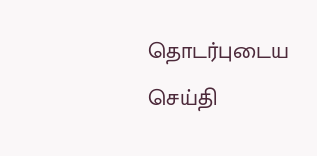தொடர்புடைய செய்தி